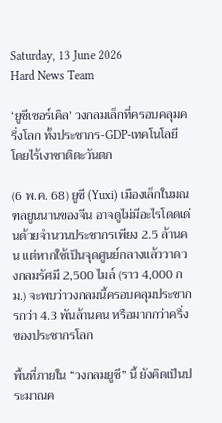Saturday, 13 June 2026
Hard News Team

‘ยูซีเซอร์เคิล’ วงกลมเล็กที่ครอบคลุมครึ่งโลก ทั้งประชากร-GDP-เทคโนโลยี โดยไร้เงาชาติตะวันตก

(6 พ.ค. 68) ยูซี (Yuxi) เมืองเล็กในมณฑลยูนนานของจีน อาจดูไม่มีอะไรโดดเด่นด้วยจำนวนประชากรเพียง 2.5 ล้านคน แต่หากใช้เป็นจุดศูนย์กลางแล้ววาดวงกลมรัศมี 2,500 ไมล์ (ราว 4,000 กม.) จะพบว่าวงกลมนี้ครอบคลุมประชากรกว่า 4.3 พันล้านคน หรือมากกว่าครึ่งของประชากรโลก

พื้นที่ภายใน “วงกลมยูซี” นี้ ยังคิดเป็นประมาณค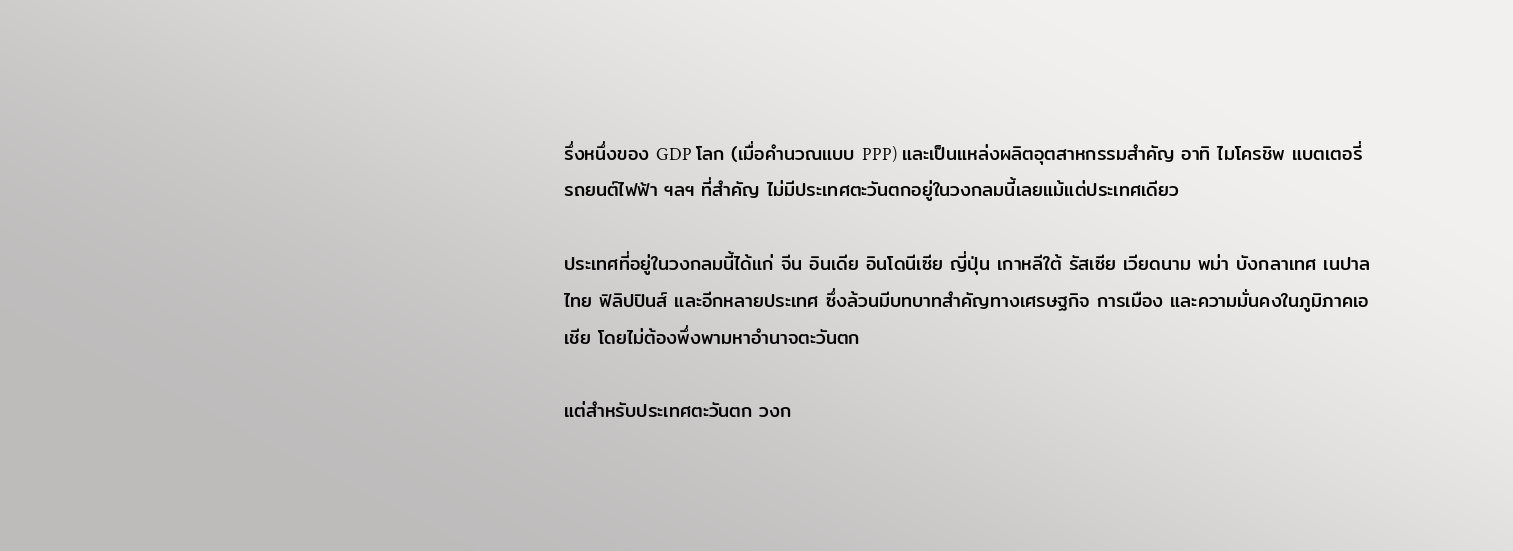รึ่งหนึ่งของ GDP โลก (เมื่อคำนวณแบบ PPP) และเป็นแหล่งผลิตอุตสาหกรรมสำคัญ อาทิ ไมโครชิพ แบตเตอรี่ รถยนต์ไฟฟ้า ฯลฯ ที่สำคัญ ไม่มีประเทศตะวันตกอยู่ในวงกลมนี้เลยแม้แต่ประเทศเดียว

ประเทศที่อยู่ในวงกลมนี้ได้แก่ จีน อินเดีย อินโดนีเซีย ญี่ปุ่น เกาหลีใต้ รัสเซีย เวียดนาม พม่า บังกลาเทศ เนปาล ไทย ฟิลิปปินส์ และอีกหลายประเทศ ซึ่งล้วนมีบทบาทสำคัญทางเศรษฐกิจ การเมือง และความมั่นคงในภูมิภาคเอเชีย โดยไม่ต้องพึ่งพามหาอำนาจตะวันตก

แต่สำหรับประเทศตะวันตก วงก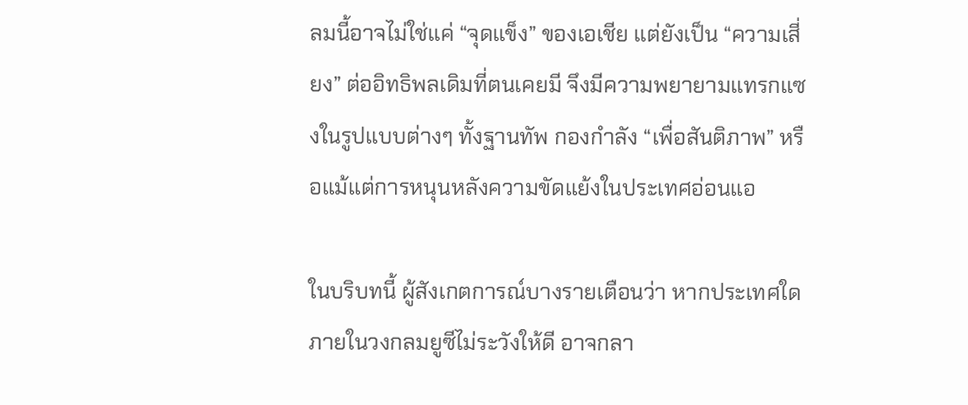ลมนี้อาจไม่ใช่แค่ “จุดแข็ง” ของเอเชีย แต่ยังเป็น “ความเสี่ยง” ต่ออิทธิพลเดิมที่ตนเคยมี จึงมีความพยายามแทรกแซงในรูปแบบต่างๆ ทั้งฐานทัพ กองกำลัง “เพื่อสันติภาพ” หรือแม้แต่การหนุนหลังความขัดแย้งในประเทศอ่อนแอ

ในบริบทนี้ ผู้สังเกตการณ์บางรายเตือนว่า หากประเทศใดภายในวงกลมยูซีไม่ระวังให้ดี อาจกลา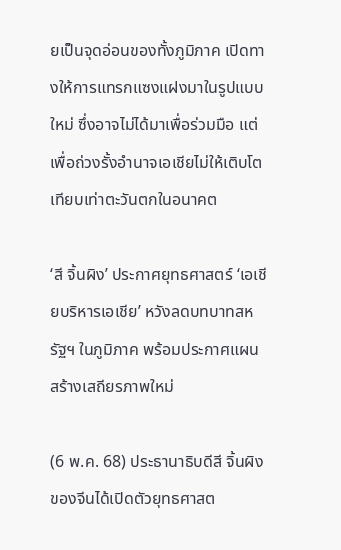ยเป็นจุดอ่อนของทั้งภูมิภาค เปิดทางให้การแทรกแซงแฝงมาในรูปแบบใหม่ ซึ่งอาจไม่ได้มาเพื่อร่วมมือ แต่เพื่อถ่วงรั้งอำนาจเอเชียไม่ให้เติบโตเทียบเท่าตะวันตกในอนาคต

‘สี จิ้นผิง’ ประกาศยุทธศาสตร์ ‘เอเชียบริหารเอเชีย’ หวังลดบทบาทสหรัฐฯ ในภูมิภาค พร้อมประกาศแผนสร้างเสถียรภาพใหม่

(6 พ.ค. 68) ประธานาธิบดีสี จิ้นผิงของจีนได้เปิดตัวยุทธศาสต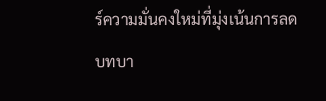ร์ความมั่นคงใหม่ที่มุ่งเน้นการลดบทบา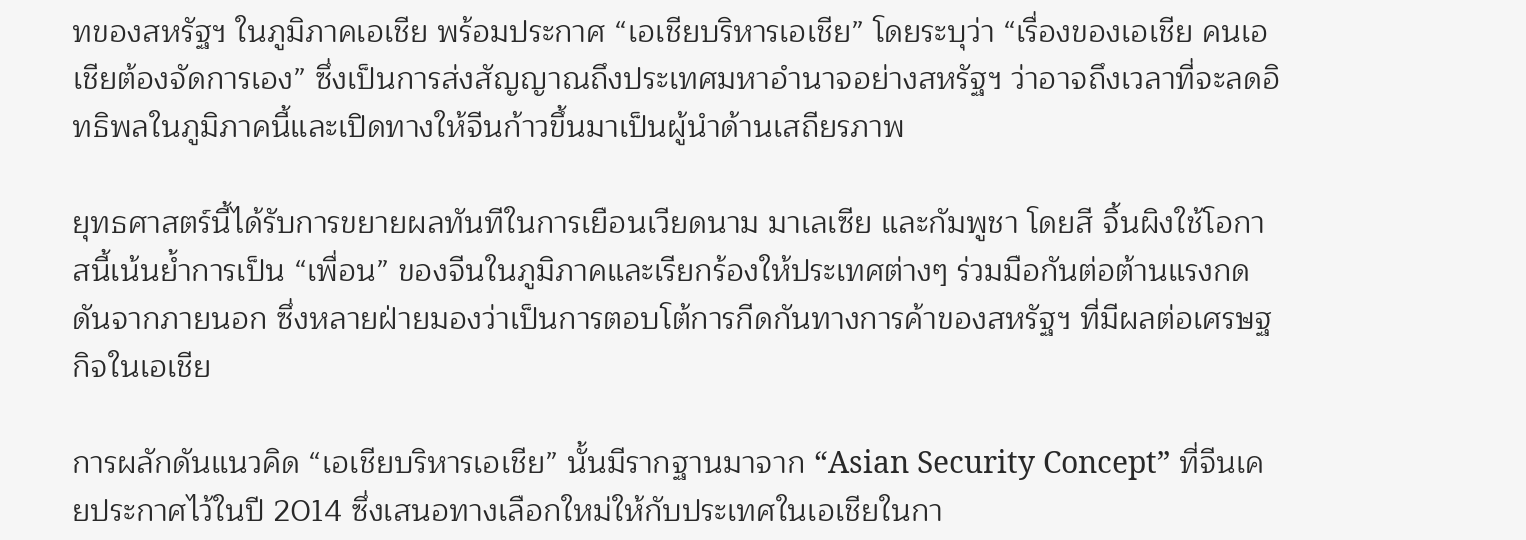ทของสหรัฐฯ ในภูมิภาคเอเชีย พร้อมประกาศ “เอเชียบริหารเอเชีย” โดยระบุว่า “เรื่องของเอเชีย คนเอเชียต้องจัดการเอง” ซึ่งเป็นการส่งสัญญาณถึงประเทศมหาอำนาจอย่างสหรัฐฯ ว่าอาจถึงเวลาที่จะลดอิทธิพลในภูมิภาคนี้และเปิดทางให้จีนก้าวขึ้นมาเป็นผู้นำด้านเสถียรภาพ

ยุทธศาสตร์นี้ได้รับการขยายผลทันทีในการเยือนเวียดนาม มาเลเซีย และกัมพูชา โดยสี จิ้นผิงใช้โอกาสนี้เน้นย้ำการเป็น “เพื่อน” ของจีนในภูมิภาคและเรียกร้องให้ประเทศต่างๆ ร่วมมือกันต่อต้านแรงกดดันจากภายนอก ซึ่งหลายฝ่ายมองว่าเป็นการตอบโต้การกีดกันทางการค้าของสหรัฐฯ ที่มีผลต่อเศรษฐกิจในเอเชีย

การผลักดันแนวคิด “เอเชียบริหารเอเชีย” นั้นมีรากฐานมาจาก “Asian Security Concept” ที่จีนเคยประกาศไว้ในปี 2014 ซึ่งเสนอทางเลือกใหม่ให้กับประเทศในเอเชียในกา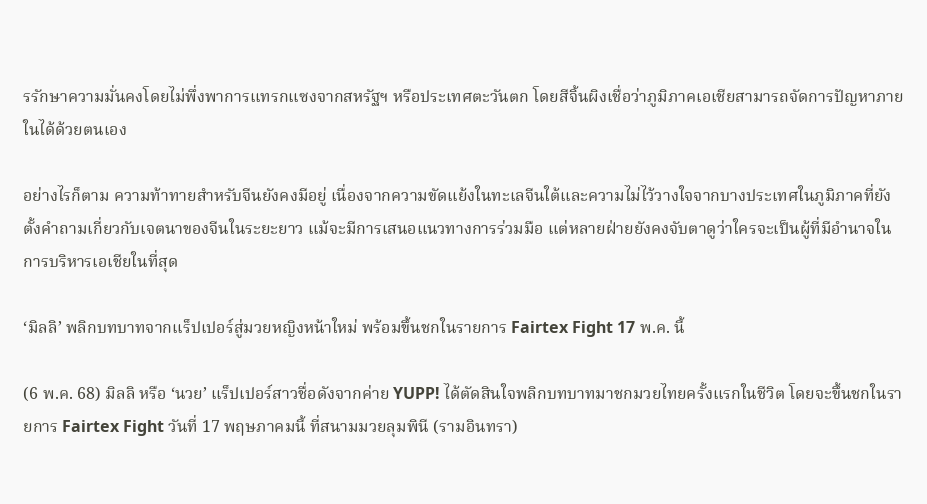รรักษาความมั่นคงโดยไม่พึ่งพาการแทรกแซงจากสหรัฐฯ หรือประเทศตะวันตก โดยสีจิ้นผิงเชื่อว่าภูมิภาคเอเชียสามารถจัดการปัญหาภายในได้ด้วยตนเอง

อย่างไรก็ตาม ความท้าทายสำหรับจีนยังคงมีอยู่ เนื่องจากความขัดแย้งในทะเลจีนใต้และความไม่ไว้วางใจจากบางประเทศในภูมิภาคที่ยังตั้งคำถามเกี่ยวกับเจตนาของจีนในระยะยาว แม้จะมีการเสนอแนวทางการร่วมมือ แต่หลายฝ่ายยังคงจับตาดูว่าใครจะเป็นผู้ที่มีอำนาจในการบริหารเอเชียในที่สุด

‘มิลลิ’ พลิกบทบาทจากแร็ปเปอร์สู่มวยหญิงหน้าใหม่ พร้อมขึ้นชกในรายการ Fairtex Fight 17 พ.ค. นี้

(6 พ.ค. 68) มิลลิ หรือ ‘นวย’ แร็ปเปอร์สาวชื่อดังจากค่าย YUPP! ได้ตัดสินใจพลิกบทบาทมาชกมวยไทยครั้งแรกในชีวิต โดยจะขึ้นชกในรายการ Fairtex Fight วันที่ 17 พฤษภาคมนี้ ที่สนามมวยลุมพินี (รามอินทรา)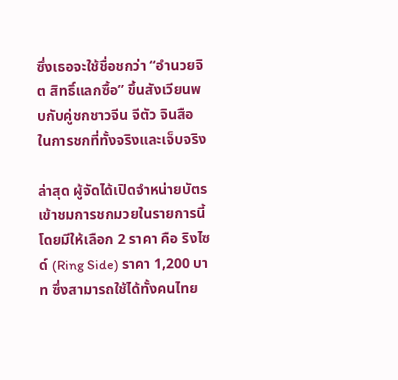ซึ่งเธอจะใช้ชื่อชกว่า “อำนวยจิต สิทธิ์แลกซื้อ” ขึ้นสังเวียนพบกับคู่ชกชาวจีน จีตัว จินสือ ในการชกที่ทั้งจริงและเจ็บจริง

ล่าสุด ผู้จัดได้เปิดจำหน่ายบัตรเข้าชมการชกมวยในรายการนี้ โดยมีให้เลือก 2 ราคา คือ ริงไซด์ (Ring Side) ราคา 1,200 บาท ซึ่งสามารถใช้ได้ทั้งคนไทย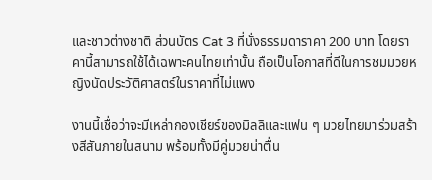และชาวต่างชาติ ส่วนบัตร Cat 3 ที่นั่งธรรมดาราคา 200 บาท โดยราคานี้สามารถใช้ได้เฉพาะคนไทยเท่านั้น ถือเป็นโอกาสที่ดีในการชมมวยหญิงนัดประวัติศาสตร์ในราคาที่ไม่แพง

งานนี้เชื่อว่าจะมีเหล่ากองเชียร์ของมิลลิและแฟน ๆ มวยไทยมาร่วมสร้างสีสันภายในสนาม พร้อมทั้งมีคู่มวยน่าตื่น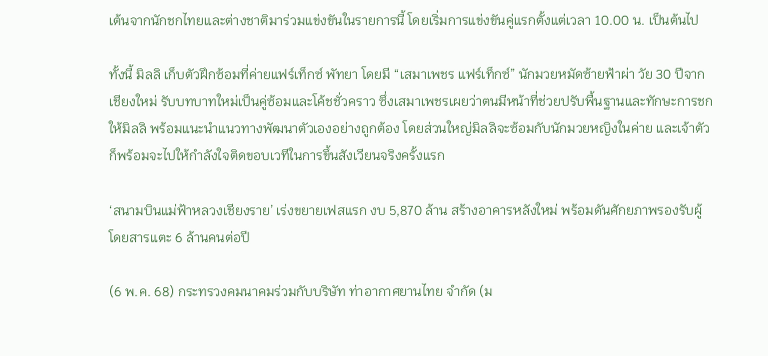เต้นจากนักชกไทยและต่างชาติมาร่วมแข่งขันในรายการนี้ โดยเริ่มการแข่งขันคู่แรกตั้งแต่เวลา 10.00 น. เป็นต้นไป

ทั้งนี้ มิลลิ เก็บตัวฝึกซ้อมที่ค่ายแฟร์เท็กซ์ พัทยา โดยมี “เสมาเพชร แฟร์เท็กซ์” นักมวยหมัดซ้ายฟ้าผ่า วัย 30 ปีจากเชียงใหม่ รับบทบาทใหม่เป็นคู่ซ้อมและโค้ชชั่วคราว ซึ่งเสมาเพชรเผยว่าตนมีหน้าที่ช่วยปรับพื้นฐานและทักษะการชกให้มิลลิ พร้อมแนะนำแนวทางพัฒนาตัวเองอย่างถูกต้อง โดยส่วนใหญ่มิลลิจะซ้อมกับนักมวยหญิงในค่าย และเจ้าตัวก็พร้อมจะไปให้กำลังใจติดขอบเวทีในการขึ้นสังเวียนจริงครั้งแรก

‘สนามบินแม่ฟ้าหลวงเชียงราย’ เร่งขยายเฟสแรก งบ 5,870 ล้าน สร้างอาคารหลังใหม่ พร้อมดันศักยภาพรองรับผู้โดยสารแตะ 6 ล้านคนต่อปี

(6 พ.ค. 68) กระทรวงคมนาคมร่วมกับบริษัท ท่าอากาศยานไทย จำกัด (ม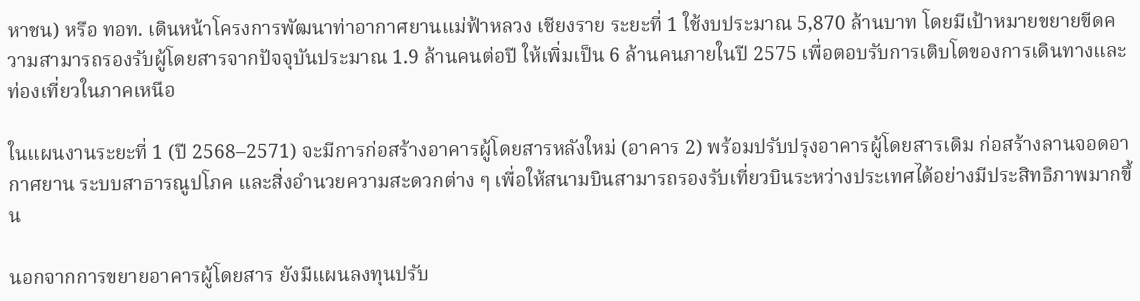หาชน) หรือ ทอท. เดินหน้าโครงการพัฒนาท่าอากาศยานแม่ฟ้าหลวง เชียงราย ระยะที่ 1 ใช้งบประมาณ 5,870 ล้านบาท โดยมีเป้าหมายขยายขีดความสามารถรองรับผู้โดยสารจากปัจจุบันประมาณ 1.9 ล้านคนต่อปี ให้เพิ่มเป็น 6 ล้านคนภายในปี 2575 เพื่อตอบรับการเติบโตของการเดินทางและท่องเที่ยวในภาคเหนือ

ในแผนงานระยะที่ 1 (ปี 2568–2571) จะมีการก่อสร้างอาคารผู้โดยสารหลังใหม่ (อาคาร 2) พร้อมปรับปรุงอาคารผู้โดยสารเดิม ก่อสร้างลานจอดอากาศยาน ระบบสาธารณูปโภค และสิ่งอำนวยความสะดวกต่าง ๆ เพื่อให้สนามบินสามารถรองรับเที่ยวบินระหว่างประเทศได้อย่างมีประสิทธิภาพมากขึ้น

นอกจากการขยายอาคารผู้โดยสาร ยังมีแผนลงทุนปรับ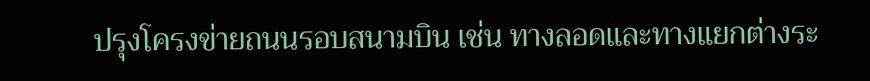ปรุงโครงข่ายถนนรอบสนามบิน เช่น ทางลอดและทางแยกต่างระ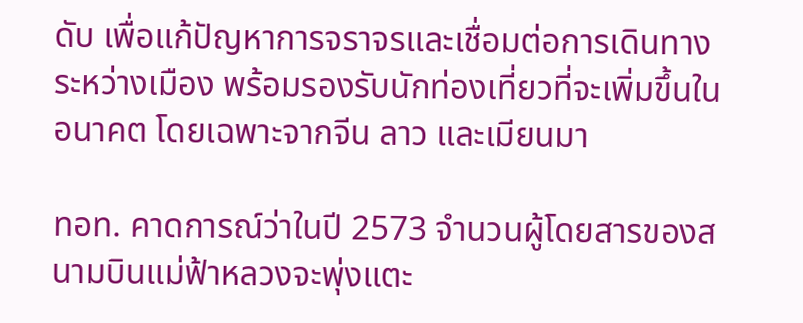ดับ เพื่อแก้ปัญหาการจราจรและเชื่อมต่อการเดินทางระหว่างเมือง พร้อมรองรับนักท่องเที่ยวที่จะเพิ่มขึ้นในอนาคต โดยเฉพาะจากจีน ลาว และเมียนมา

ทอท. คาดการณ์ว่าในปี 2573 จำนวนผู้โดยสารของสนามบินแม่ฟ้าหลวงจะพุ่งแตะ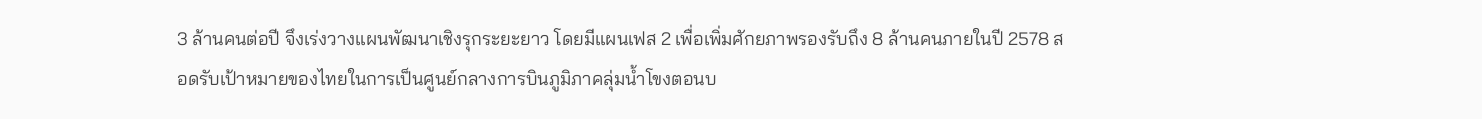3 ล้านคนต่อปี จึงเร่งวางแผนพัฒนาเชิงรุกระยะยาว โดยมีแผนเฟส 2 เพื่อเพิ่มศักยภาพรองรับถึง 8 ล้านคนภายในปี 2578 สอดรับเป้าหมายของไทยในการเป็นศูนย์กลางการบินภูมิภาคลุ่มน้ำโขงตอนบ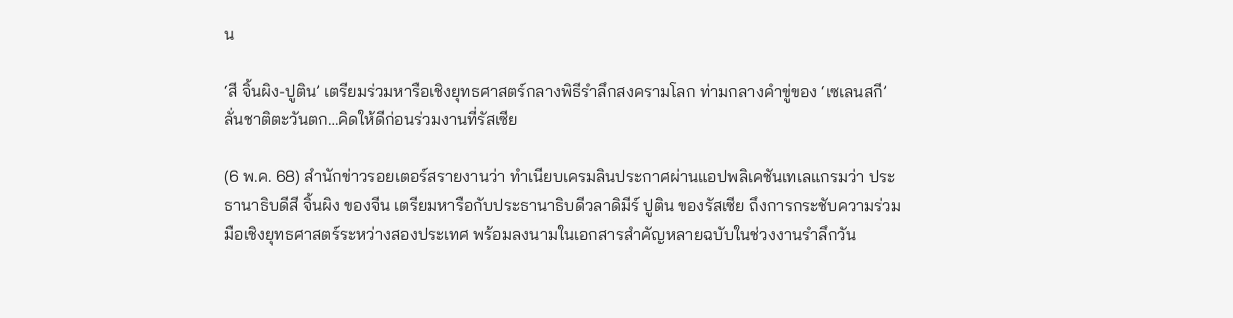น

‘สี จิ้นผิง-ปูติน’ เตรียมร่วมหารือเชิงยุทธศาสตร์กลางพิธีรำลึกสงครามโลก ท่ามกลางคำขู่ของ ‘เซเลนสกี’ ลั่นชาติตะวันตก…คิดให้ดีก่อนร่วมงานที่รัสเซีย

(6 พ.ค. 68) สำนักข่าวรอยเตอร์สรายงานว่า ทำเนียบเครมลินประกาศผ่านแอปพลิเคชันเทเลแกรมว่า ประธานาธิบดีสี จิ้นผิง ของจีน เตรียมหารือกับประธานาธิบดีวลาดิมีร์ ปูติน ของรัสเซีย ถึงการกระชับความร่วมมือเชิงยุทธศาสตร์ระหว่างสองประเทศ พร้อมลงนามในเอกสารสำคัญหลายฉบับในช่วงงานรำลึกวัน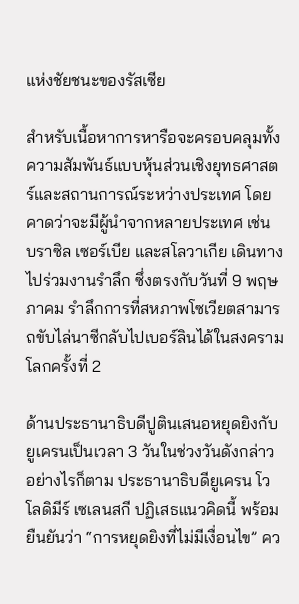แห่งชัยชนะของรัสเซีย

สำหรับเนื้อหาการหารือจะครอบคลุมทั้งความสัมพันธ์แบบหุ้นส่วนเชิงยุทธศาสตร์และสถานการณ์ระหว่างประเทศ โดยคาดว่าจะมีผู้นำจากหลายประเทศ เช่น บราซิล เซอร์เบีย และสโลวาเกีย เดินทางไปร่วมงานรำลึก ซึ่งตรงกับวันที่ 9 พฤษภาคม รำลึกการที่สหภาพโซเวียตสามารถขับไล่นาซีกลับไปเบอร์ลินได้ในสงครามโลกครั้งที่ 2

ด้านประธานาธิบดีปูตินเสนอหยุดยิงกับยูเครนเป็นเวลา 3 วันในช่วงวันดังกล่าว อย่างไรก็ตาม ประธานาธิบดียูเครน โวโลดิมีร์ เซเลนสกี ปฏิเสธแนวคิดนี้ พร้อมยืนยันว่า “การหยุดยิงที่ไม่มีเงื่อนไข” คว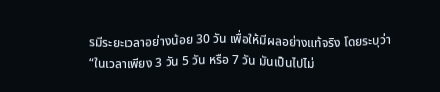รมีระยะเวลาอย่างน้อย 30 วัน เพื่อให้มีผลอย่างแท้จริง โดยระบุว่า “ในเวลาเพียง 3 วัน 5 วัน หรือ 7 วัน มันเป็นไปไม่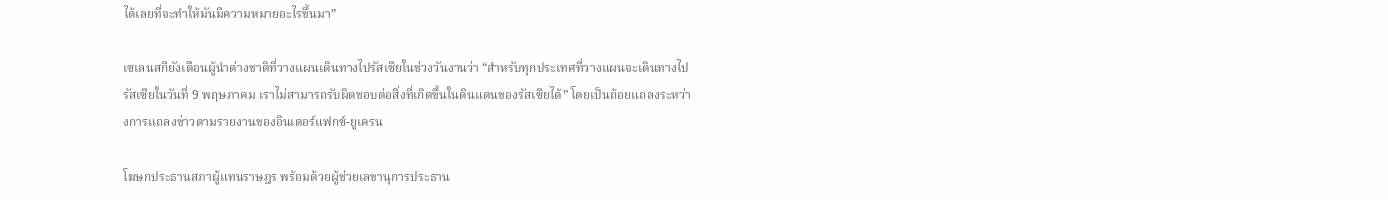ได้เลยที่จะทำให้มันมีความหมายอะไรขึ้นมา”

เซเลนสกียังเตือนผู้นำต่างชาติที่วางแผนเดินทางไปรัสเซียในช่วงวันงานว่า “สำหรับทุกประเทศที่วางแผนจะเดินทางไปรัสเซียในวันที่ 9 พฤษภาคม เราไม่สามารถรับผิดชอบต่อสิ่งที่เกิดขึ้นในดินแดนของรัสเซียได้” โดยเป็นถ้อยแถลงระหว่างการแถลงข่าวตามรายงานของอินเตอร์แฟกซ์-ยูเครน

โฆษกประธานสภาผู้แทนราษฎร พร้อมด้วยผู้ช่วยเลขานุการประธาน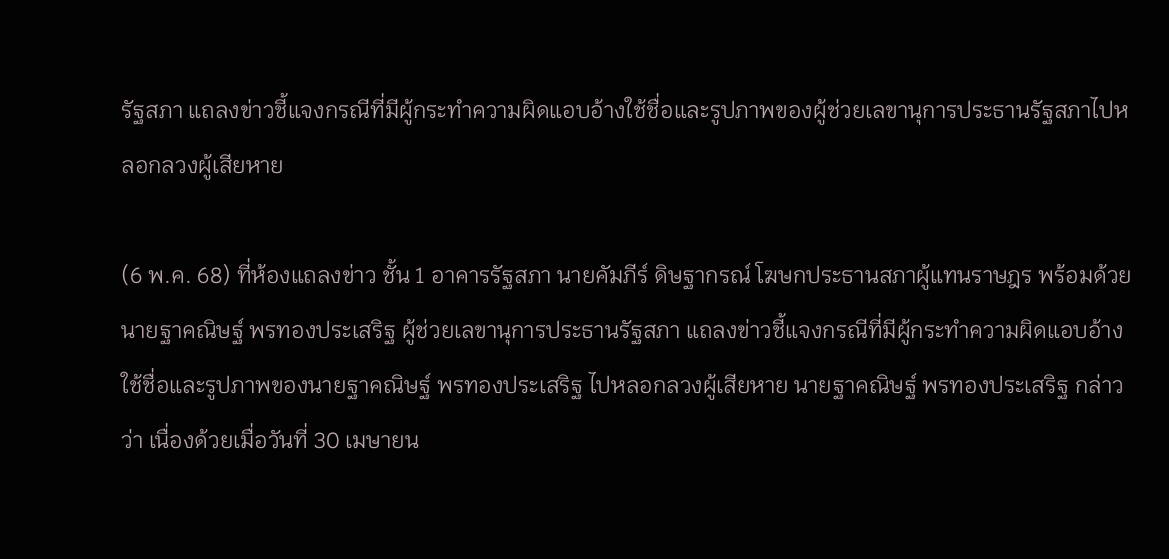รัฐสภา แถลงข่าวชี้แจงกรณีที่มีผู้กระทำความผิดแอบอ้างใช้ชื่อและรูปภาพของผู้ช่วยเลขานุการประธานรัฐสภาไปหลอกลวงผู้เสียหาย

(6 พ.ค. 68) ที่ห้องแถลงข่าว ชั้น 1 อาคารรัฐสภา นายคัมภีร์ ดิษฐากรณ์ โฆษกประธานสภาผู้แทนราษฎร พร้อมด้วย นายฐาคณิษฐ์ พรทองประเสริฐ ผู้ช่วยเลขานุการประธานรัฐสภา แถลงข่าวชี้แจงกรณีที่มีผู้กระทำความผิดแอบอ้างใช้ชื่อและรูปภาพของนายฐาคณิษฐ์ พรทองประเสริฐ ไปหลอกลวงผู้เสียหาย นายฐาคณิษฐ์ พรทองประเสริฐ กล่าวว่า เนื่องด้วยเมื่อวันที่ 30 เมษายน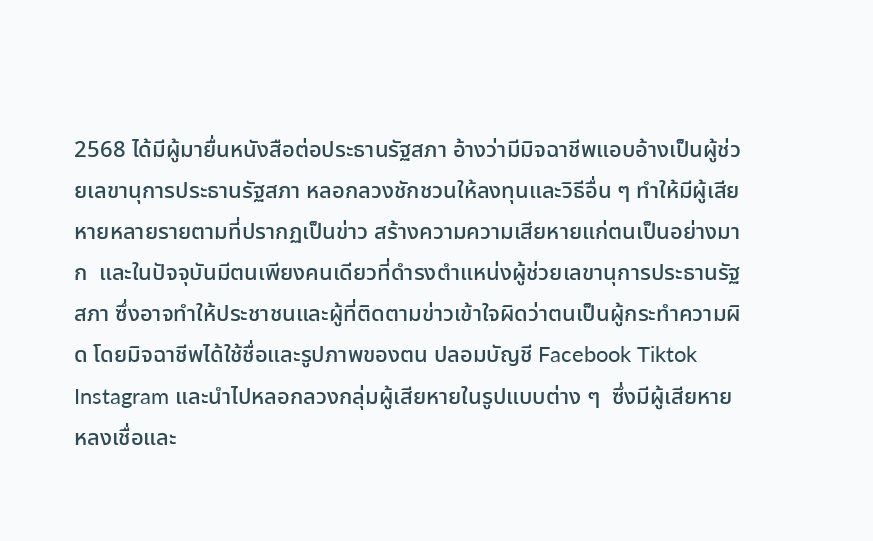2568 ได้มีผู้มายื่นหนังสือต่อประธานรัฐสภา อ้างว่ามีมิจฉาชีพแอบอ้างเป็นผู้ช่วยเลขานุการประธานรัฐสภา หลอกลวงชักชวนให้ลงทุนและวิธีอื่น ๆ ทำให้มีผู้เสียหายหลายรายตามที่ปรากฏเป็นข่าว สร้างความความเสียหายแก่ตนเป็นอย่างมาก  และในปัจจุบันมีตนเพียงคนเดียวที่ดำรงตำแหน่งผู้ช่วยเลขานุการประธานรัฐสภา ซึ่งอาจทำให้ประชาชนและผู้ที่ติดตามข่าวเข้าใจผิดว่าตนเป็นผู้กระทำความผิด โดยมิจฉาชีพได้ใช้ชื่อและรูปภาพของตน ปลอมบัญชี Facebook Tiktok Instagram และนำไปหลอกลวงกลุ่มผู้เสียหายในรูปแบบต่าง ๆ  ซึ่งมีผู้เสียหายหลงเชื่อและ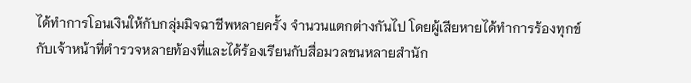ได้ทำการโอนเงินให้กับกลุ่มมิจฉาชีพหลายครั้ง จำนวนแตกต่างกันไป โดยผู้เสียหายได้ทำการร้องทุกข์กับเจ้าหน้าที่ตำรวจหลายท้องที่และได้ร้องเรียนกับสื่อมวลชนหลายสำนัก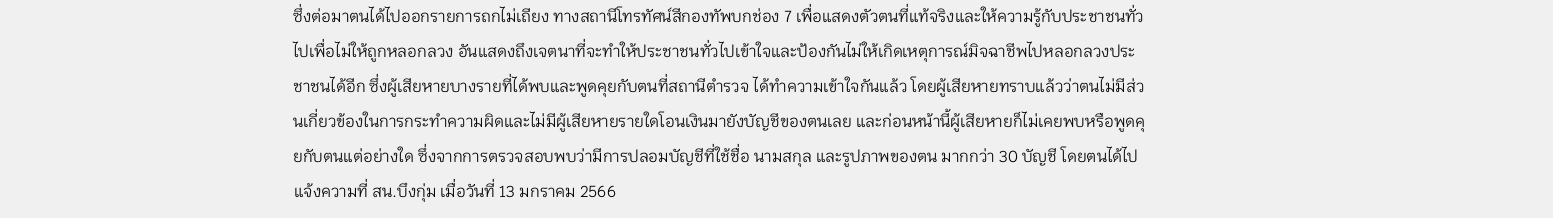ซึ่งต่อมาตนได้ไปออกรายการถกไม่เถียง ทางสถานีโทรทัศน์สีกองทัพบกช่อง 7 เพื่อแสดงตัวตนที่แท้จริงและให้ความรู้กับประชาชนทั่วไปเพื่อไม่ให้ถูกหลอกลวง อันแสดงถึงเจตนาที่จะทำให้ประชาชนทั่วไปเข้าใจและป้องกันไม่ให้เกิดเหตุการณ์มิจฉาชีพไปหลอกลวงประชาชนได้อีก ซึ่งผู้เสียหายบางรายที่ได้พบและพูดคุยกับตนที่สถานีตำรวจ ได้ทำความเข้าใจกันแล้ว โดยผู้เสียหายทราบแล้วว่าตนไม่มีส่วนเกี่ยวข้องในการกระทำความผิดและไม่มีผู้เสียหายรายใดโอนเงินมายังบัญชีของตนเลย และก่อนหน้านี้ผู้เสียหายก็ไม่เคยพบหรือพูดคุยกับตนแต่อย่างใด ซึ่งจากการตรวจสอบพบว่ามีการปลอมบัญชีที่ใช้ชื่อ นามสกุล และรูปภาพของตน มากกว่า 30 บัญชี โดยตนได้ไปแจ้งความที่ สน.บึงกุ่ม เมื่อวันที่ 13 มกราคม 2566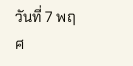วันที่ 7 พฤศ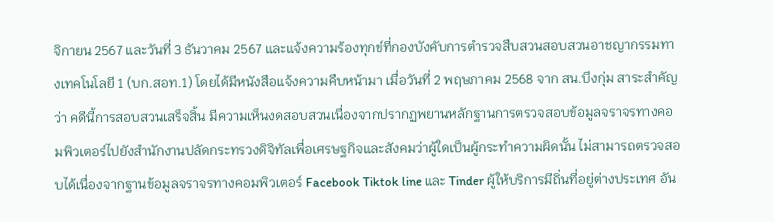จิกายน 2567 และวันที่ 3 ธันวาคม 2567 และแจ้งความร้องทุกข์ที่กองบังคับการตำรวจสืบสวนสอบสวนอาชญากรรมทางเทคโนโลยี 1 (บก.สอท.1) โดยได้มีหนังสือแจ้งความคืบหน้ามา เมื่อวันที่ 2 พฤษภาคม 2568 จาก สน.บึงกุ่ม สาระสำคัญว่า คดีนี้การสอบสวนเสร็จสิ้น มีความเห็นงดสอบสวนเนื่องจากปรากฏพยานหลักฐานการตรวจสอบข้อมูลจราจรทางคอมพิวเตอร์ไปยังสำนักงานปลัดกระทรวงดิจิทัลเพื่อเศรษฐกิจและสังคมว่าผู้ใดเป็นผู้กระทำความผิดนั้น ไม่สามารถตรวจสอบได้เนื่องจากฐานข้อมูลจราจรทางคอมพิวเตอร์ Facebook Tiktok line และ Tinder ผู้ให้บริการมีถิ่นที่อยู่ต่างประเทศ อัน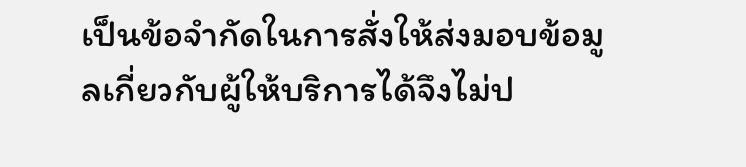เป็นข้อจำกัดในการสั่งให้ส่งมอบข้อมูลเกี่ยวกับผู้ให้บริการได้จึงไม่ป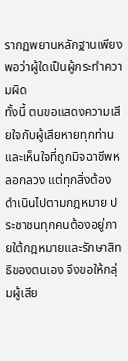รากฏพยานหลักฐานเพียงพอว่าผู้ใดเป็นผู้กระทำความผิด
ทั้งนี้ ตนขอแสดงความเสียใจกับผู้เสียหายทุกท่าน และเห็นใจที่ถูกมิจฉาชีพหลอกลวง แต่ทุกสิ่งต้องดำเนินไปตามกฎหมาย ประชาชนทุกคนต้องอยู่ภายใต้กฎหมายและรักษาสิทธิของตนเอง จึงขอให้กลุ่มผู้เสีย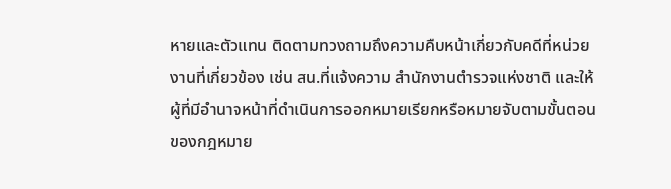หายและตัวแทน ติดตามทวงถามถึงความคืบหน้าเกี่ยวกับคดีที่หน่วยงานที่เกี่ยวข้อง เช่น สน.ที่แจ้งความ สำนักงานตำรวจแห่งชาติ และให้ผู้ที่มีอำนาจหน้าที่ดำเนินการออกหมายเรียกหรือหมายจับตามขั้นตอนของกฎหมาย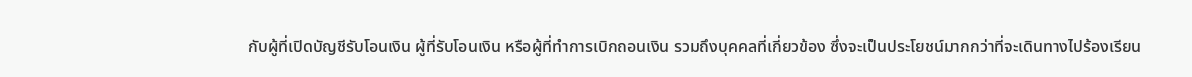กับผู้ที่เปิดบัญชีรับโอนเงิน ผู้ที่รับโอนเงิน หรือผู้ที่ทำการเบิกถอนเงิน รวมถึงบุคคลที่เกี่ยวข้อง ซึ่งจะเป็นประโยชน์มากกว่าที่จะเดินทางไปร้องเรียน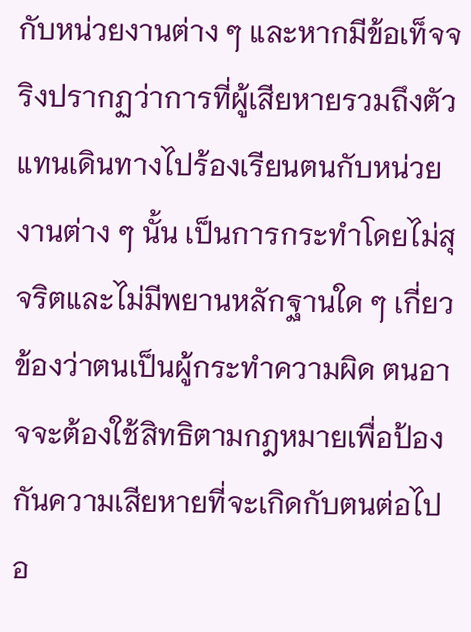กับหน่วยงานต่าง ๆ และหากมีข้อเท็จจริงปรากฏว่าการที่ผู้เสียหายรวมถึงตัวแทนเดินทางไปร้องเรียนตนกับหน่วยงานต่าง ๆ นั้น เป็นการกระทำโดยไม่สุจริตและไม่มีพยานหลักฐานใด ๆ เกี่ยวข้องว่าตนเป็นผู้กระทำความผิด ตนอาจจะต้องใช้สิทธิตามกฎหมายเพื่อป้องกันความเสียหายที่จะเกิดกับตนต่อไป อ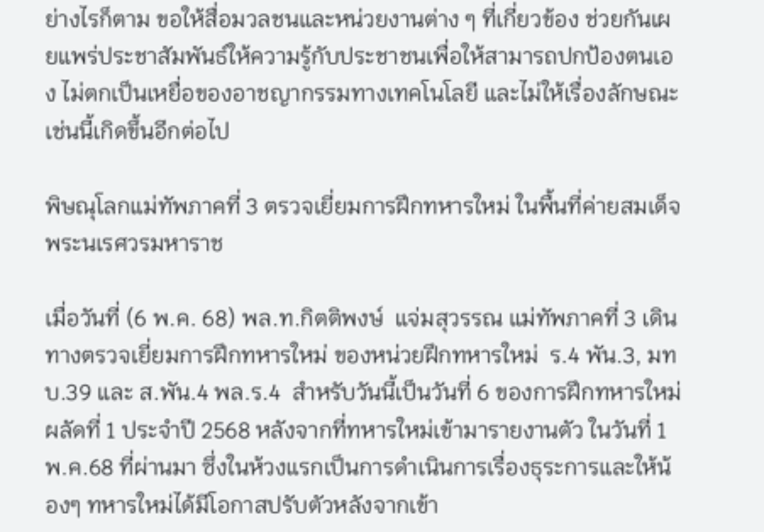ย่างไรก็ตาม ขอให้สื่อมวลชนและหน่วยงานต่าง ๆ ที่เกี่ยวข้อง ช่วยกันเผยแพร่ประชาสัมพันธ์ให้ความรู้กับประชาชนเพื่อให้สามารถปกป้องตนเอง ไม่ตกเป็นเหยื่อของอาชญากรรมทางเทคโนโลยี และไม่ให้เรื่องลักษณะเช่นนี้เกิดขึ้นอีกต่อไป

พิษณุโลกแม่ทัพภาคที่ 3 ตรวจเยี่ยมการฝึกทหารใหม่ ในพื้นที่ค่ายสมเด็จพระนเรศวรมหาราช

เมื่อวันที่ (6 พ.ค. 68) พล.ท.กิตติพงษ์  แจ่มสุวรรณ แม่ทัพภาคที่ 3 เดินทางตรวจเยี่ยมการฝึกทหารใหม่ ของหน่วยฝึกทหารใหม่  ร.4 พัน.3, มทบ.39 และ ส.พัน.4 พล.ร.4  สำหรับวันนี้เป็นวันที่ 6 ของการฝึกทหารใหม่ ผลัดที่ 1 ประจำปี 2568 หลังจากที่ทหารใหม่เข้ามารายงานตัว ในวันที่ 1 พ.ค.68 ที่ผ่านมา ซึ่งในห้วงแรกเป็นการดำเนินการเรื่องธุระการและให้น้องๆ ทหารใหม่ได้มีโอกาสปรับตัวหลังจากเข้า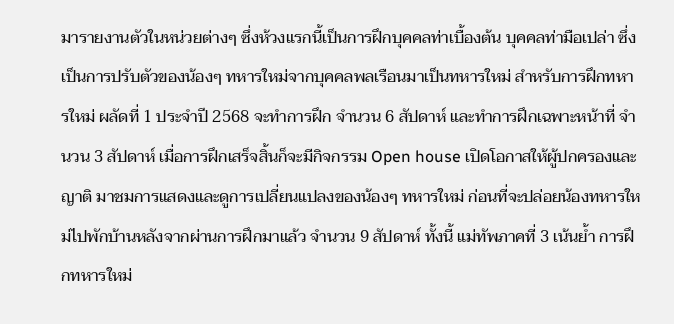มารายงานตัวในหน่วยต่างๆ ซึ่งห้วงแรกนี้เป็นการฝึกบุคคลท่าเบื้องต้น บุคคลท่ามือเปล่า ซึ่งเป็นการปรับตัวของน้องๆ ทหารใหม่จากบุคคลพลเรือนมาเป็นทหารใหม่ สำหรับการฝึกทหารใหม่ ผลัดที่ 1 ประจำปี 2568 จะทำการฝึก จำนวน 6 สัปดาห์ และทำการฝึกเฉพาะหน้าที่ จำนวน 3 สัปดาห์ เมื่อการฝึกเสร็จสิ้นก็จะมีกิจกรรม Open house เปิดโอกาสให้ผู้ปกครองและญาติ มาชมการแสดงและดูการเปลี่ยนแปลงของน้องๆ ทหารใหม่ ก่อนที่จะปล่อยน้องทหารใหม่ไปพักบ้านหลังจากผ่านการฝึกมาแล้ว จำนวน 9 สัปดาห์ ทั้งนี้ แม่ทัพภาคที่ 3 เน้นย้ำ การฝึกทหารใหม่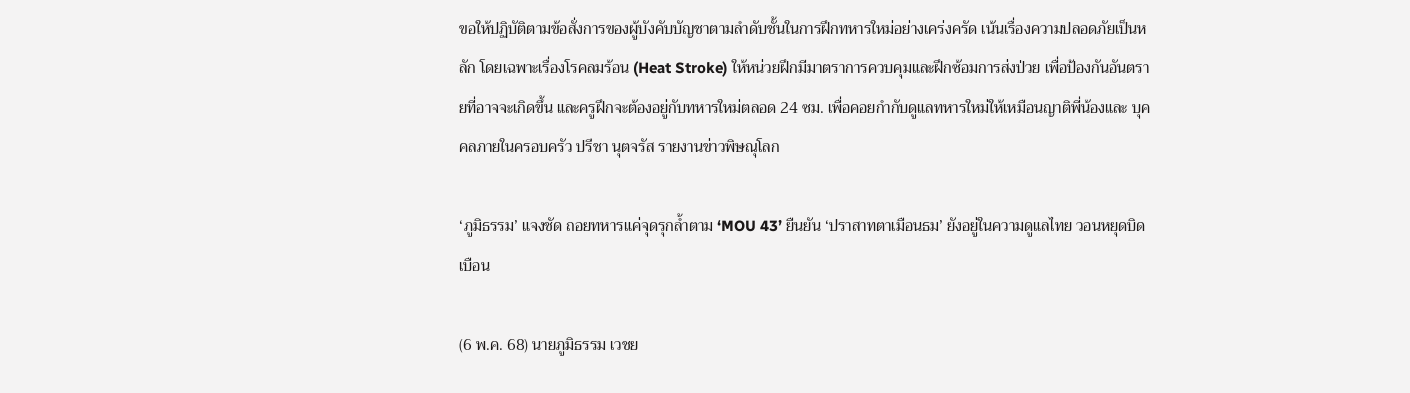ขอให้ปฏิบัติตามข้อสั่งการของผู้บังคับบัญชาตามลำดับชั้นในการฝึกทหารใหม่อย่างเคร่งครัด เน้นเรื่องความปลอดภัยเป็นหลัก โดยเฉพาะเรื่องโรคลมร้อน (Heat Stroke) ให้หน่วยฝึกมีมาตราการควบคุมและฝึกซ้อมการส่งป่วย เพื่อป้องกันอันตรายที่อาจจะเกิดขึ้น และครูฝึกจะต้องอยู่กับทหารใหม่ตลอด 24 ซม. เพื่อคอยกำกับดูแลทหารใหม่ให้เหมือนญาติพี่น้องและ บุคคลภายในครอบครัว ปรีชา นุตจรัส รายงานข่าวพิษณุโลก

‘ภูมิธรรม’ แจงชัด ถอยทหารแค่จุดรุกล้ำตาม ‘MOU 43’ ยืนยัน ‘ปราสาทตาเมือนธม’ ยังอยู่ในความดูแลไทย วอนหยุดบิดเบือน

(6 พ.ค. 68) นายภูมิธรรม เวชย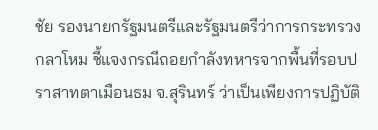ชัย รองนายกรัฐมนตรีและรัฐมนตรีว่าการกระทรวงกลาโหม ชี้แจงกรณีถอยกำลังทหารจากพื้นที่รอบปราสาทตาเมือนธม จ.สุรินทร์ ว่าเป็นเพียงการปฏิบัติ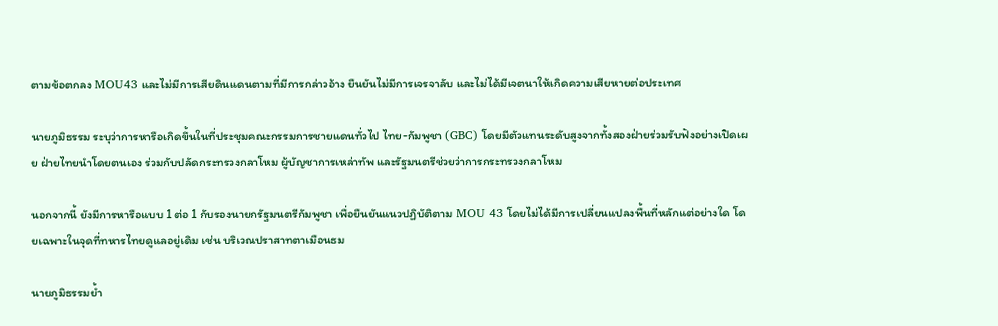ตามข้อตกลง MOU43 และไม่มีการเสียดินแดนตามที่มีการกล่าวอ้าง ยืนยันไม่มีการเจรจาลับ และไม่ได้มีเจตนาให้เกิดความเสียหายต่อประเทศ

นายภูมิธรรม ระบุว่าการหารือเกิดขึ้นในที่ประชุมคณะกรรมการชายแดนทั่วไป ไทย-กัมพูชา (GBC) โดยมีตัวแทนระดับสูงจากทั้งสองฝ่ายร่วมรับฟังอย่างเปิดเผย ฝ่ายไทยนำโดยตนเอง ร่วมกับปลัดกระทรวงกลาโหม ผู้บัญชาการเหล่าทัพ และรัฐมนตรีช่วยว่าการกระทรวงกลาโหม

นอกจากนี้ ยังมีการหารือแบบ 1 ต่อ 1 กับรองนายกรัฐมนตรีกัมพูชา เพื่อยืนยันแนวปฏิบัติตาม MOU 43 โดยไม่ได้มีการเปลี่ยนแปลงพื้นที่หลักแต่อย่างใด โดยเฉพาะในจุดที่ทหารไทยดูแลอยู่เดิม เช่น บริเวณปราสาทตาเมือนธม

นายภูมิธรรมย้ำ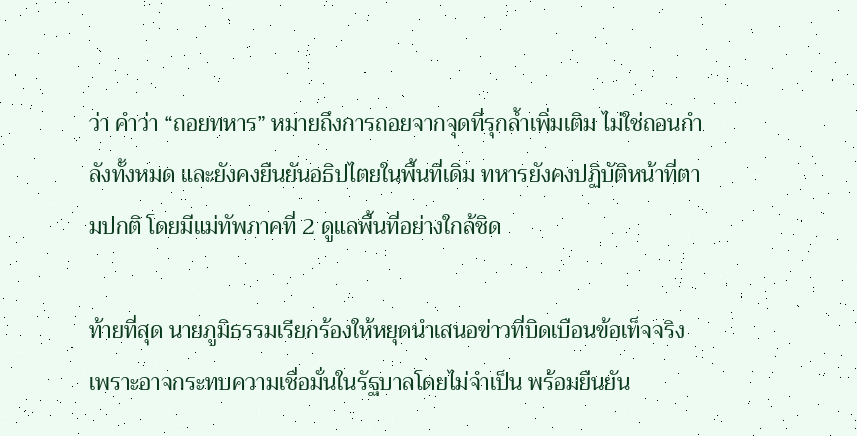ว่า คำว่า “ถอยทหาร” หมายถึงการถอยจากจุดที่รุกล้ำเพิ่มเติม ไม่ใช่ถอนกำลังทั้งหมด และยังคงยืนยันอธิปไตยในพื้นที่เดิม ทหารยังคงปฏิบัติหน้าที่ตามปกติ โดยมีแม่ทัพภาคที่ 2 ดูแลพื้นที่อย่างใกล้ชิด

ท้ายที่สุด นายภูมิธรรมเรียกร้องให้หยุดนำเสนอข่าวที่บิดเบือนข้อเท็จจริง เพราะอาจกระทบความเชื่อมั่นในรัฐบาลโดยไม่จำเป็น พร้อมยืนยัน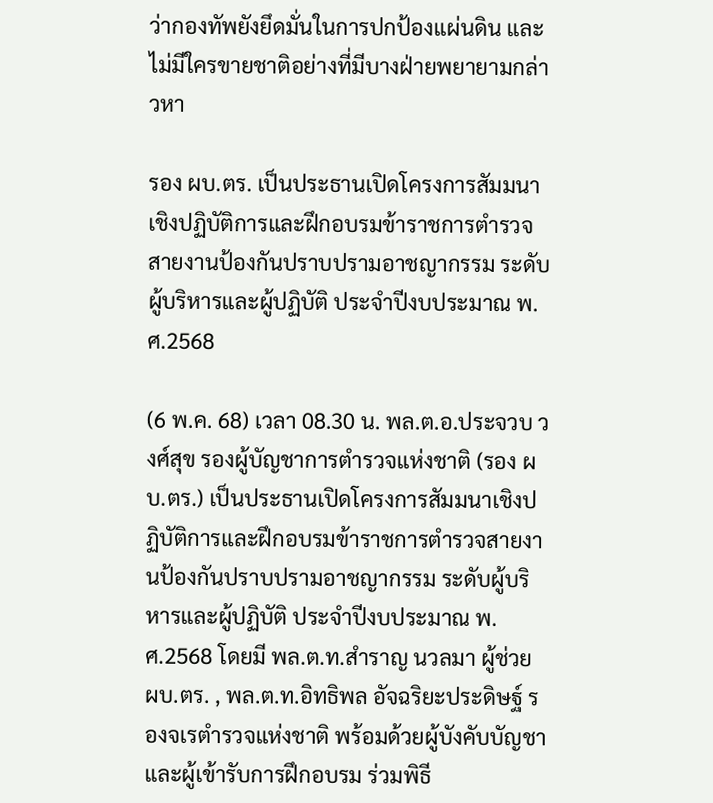ว่ากองทัพยังยึดมั่นในการปกป้องแผ่นดิน และไม่มีใครขายชาติอย่างที่มีบางฝ่ายพยายามกล่าวหา

รอง ผบ.ตร. เป็นประธานเปิดโครงการสัมมนาเชิงปฏิบัติการและฝึกอบรมข้าราชการตำรวจสายงานป้องกันปราบปรามอาชญากรรม ระดับผู้บริหารและผู้ปฏิบัติ ประจำปีงบประมาณ พ.ศ.2568

(6 พ.ค. 68) เวลา 08.30 น. พล.ต.อ.ประจวบ วงศ์สุข รองผู้บัญชาการตำรวจแห่งชาติ (รอง ผบ.ตร.) เป็นประธานเปิดโครงการสัมมนาเชิงปฏิบัติการและฝึกอบรมข้าราชการตำรวจสายงานป้องกันปราบปรามอาชญากรรม ระดับผู้บริหารและผู้ปฏิบัติ ประจำปีงบประมาณ พ.ศ.2568 โดยมี พล.ต.ท.สำราญ นวลมา ผู้ช่วย ผบ.ตร. , พล.ต.ท.อิทธิพล อัจฉริยะประดิษฐ์ รองจเรตำรวจแห่งชาติ พร้อมด้วยผู้บังคับบัญชาและผู้เข้ารับการฝึกอบรม ร่วมพิธี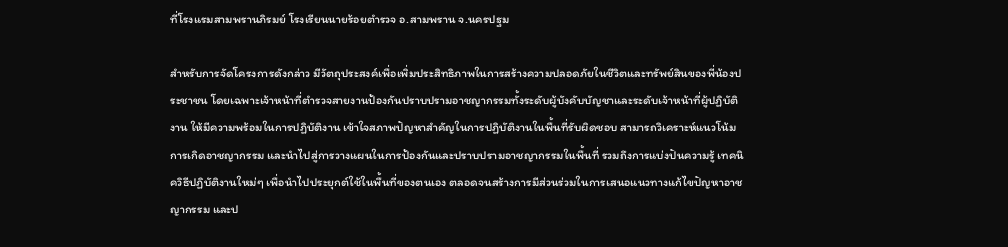ที่โรงแรมสามพรานภิรมย์ โรงเรียนนายร้อยตำรวจ อ.สามพราน จ.นครปฐม

สำหรับการจัดโครงการดังกล่าว มีวัตถุประสงค์เพื่อเพิ่มประสิทธิภาพในการสร้างความปลอดภัยในชีวิตและทรัพย์สินของพี่น้องประชาชน โดยเฉพาะเจ้าหน้าที่ตำรวจสายงานป้องกันปราบปรามอาชญากรรมทั้งระดับผู้บังคับบัญชาและระดับเจ้าหน้าที่ผู้ปฏิบัติงาน ให้มีความพร้อมในการปฏิบัติงาน เข้าใจสภาพปัญหาสำคัญในการปฏิบัติงานในพื้นที่รับผิดชอบ สามารถวิเคราะห์แนวโน้มการเกิดอาชญากรรม และนำไปสู่การวางแผนในการป้องกันและปราบปรามอาชญากรรมในพื้นที่ รวมถึงการแบ่งปันความรู้ เทคนิควิธีปฏิบัติงานใหม่ๆ เพื่อนำไปประยุกต์ใช้ในพื้นที่ของตนเอง ตลอดจนสร้างการมีส่วนร่วมในการเสนอแนวทางแก้ไขปัญหาอาชญากรรม และป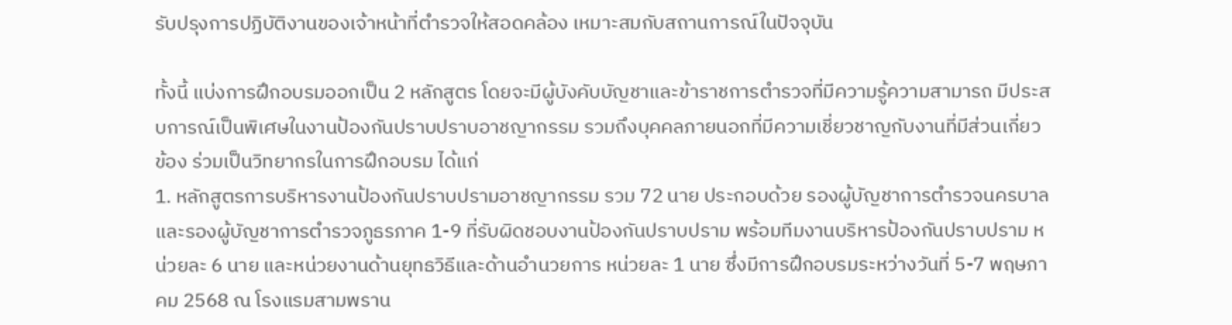รับปรุงการปฏิบัติงานของเจ้าหน้าที่ตำรวจให้สอดคล้อง เหมาะสมกับสถานการณ์ในปัจจุบัน

ทั้งนี้ แบ่งการฝึกอบรมออกเป็น 2 หลักสูตร โดยจะมีผู้บังคับบัญชาและข้าราชการตำรวจที่มีความรู้ความสามารถ มีประสบการณ์เป็นพิเศษในงานป้องกันปราบปราบอาชญากรรม รวมถึงบุคคลภายนอกที่มีความเชี่ยวชาญกับงานที่มีส่วนเกี่ยวข้อง ร่วมเป็นวิทยากรในการฝึกอบรม ได้แก่
1. หลักสูตรการบริหารงานป้องกันปราบปรามอาชญากรรม รวม 72 นาย ประกอบด้วย รองผู้บัญชาการตำรวจนครบาล และรองผู้บัญชาการตำรวจภูธรภาค 1-9 ที่รับผิดชอบงานป้องกันปราบปราม พร้อมทีมงานบริหารป้องกันปราบปราม หน่วยละ 6 นาย และหน่วยงานด้านยุทธวิธีและด้านอำนวยการ หน่วยละ 1 นาย ซึ่งมีการฝึกอบรมระหว่างวันที่ 5-7 พฤษภาคม 2568 ณ โรงแรมสามพราน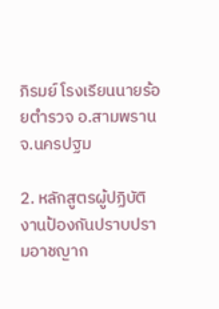ภิรมย์ โรงเรียนนายร้อยตำรวจ อ.สามพราน จ.นครปฐม

2. หลักสูตรผู้ปฏิบัติงานป้องกันปราบปรามอาชญาก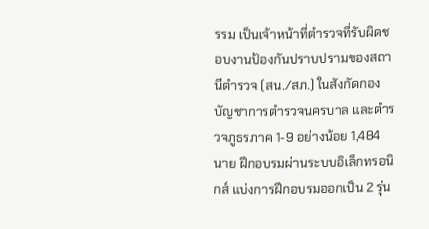รรม เป็นเจ้าหน้าที่ตำรวจที่รับผิดชอบงานป้องกันปราบปรามของสถานีตำรวจ (สน./สภ.) ในสังกัดกองบัญชาการตำรวจนครบาล และตำรวจภูธรภาค 1-9 อย่างน้อย 1,484 นาย ฝึกอบรมผ่านระบบอิเล็กทรอนิกส์ แบ่งการฝึกอบรมออกเป็น 2 รุ่น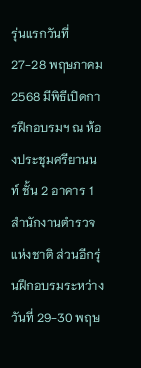รุ่นแรกวันที่ 27-28 พฤษภาคม 2568 มีพิธีเปิดการฝึกอบรมฯ ณ ห้องประชุมศรียานนท์ ชั้น 2 อาคาร 1 สำนักงานตำรวจแห่งชาติ ส่วนอีกรุ่นฝึกอบรมระหว่างวันที่ 29-30 พฤษ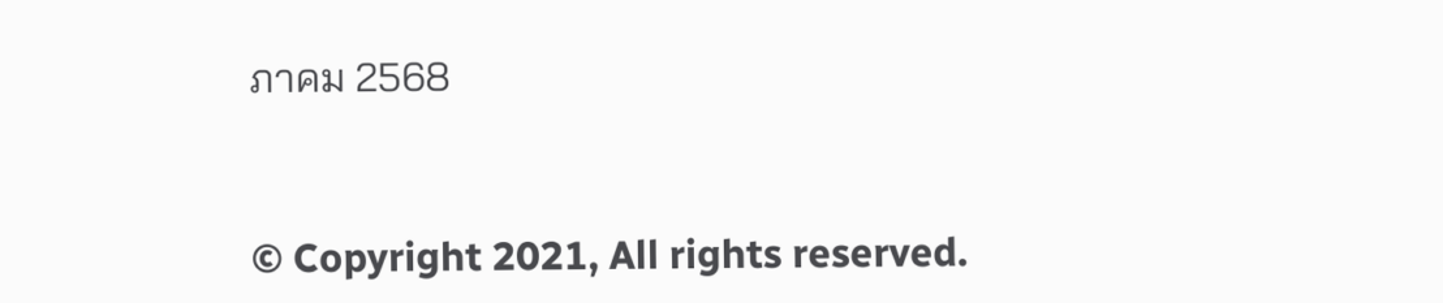ภาคม 2568


© Copyright 2021, All rights reserved.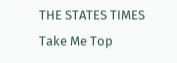THE STATES TIMES
Take Me Top